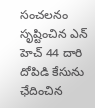సంచలనం సృష్టించిన ఎన్ హెచ్ 44 దారి దోపిడి కేసును ఛేదించిన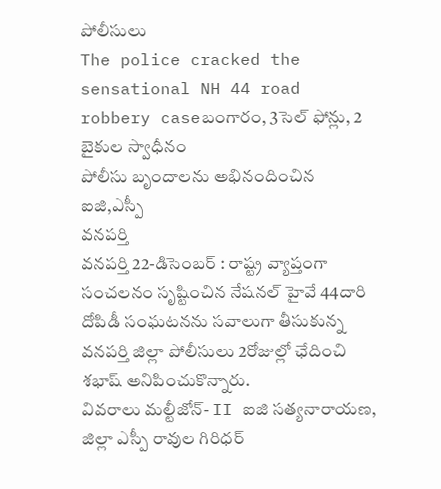పోలీసులు
The police cracked the sensational NH 44 road robbery caseబంగారం, 3సెల్ ఫోన్లు, 2 బైకుల స్వాధీనం
పోలీసు బృందాలను అభినందించిన ఐజి,ఎస్పీ
వనపర్తి
వనపర్తి 22-డిసెంబర్ : రాష్ట్ర వ్యాప్తంగా సంచలనం సృష్టించిన నేషనల్ హైవే 44దారి దోపిడీ సంఘటనను సవాలుగా తీసుకున్న వనపర్తి జిల్లా పోలీసులు 2రోజుల్లో ఛేదించి శభాష్ అనిపించుకొన్నారు.
వివరాలు మల్టీజోన్- II ఐజి సత్యనారాయణ, జిల్లా ఎస్పీ రావుల గిరిధర్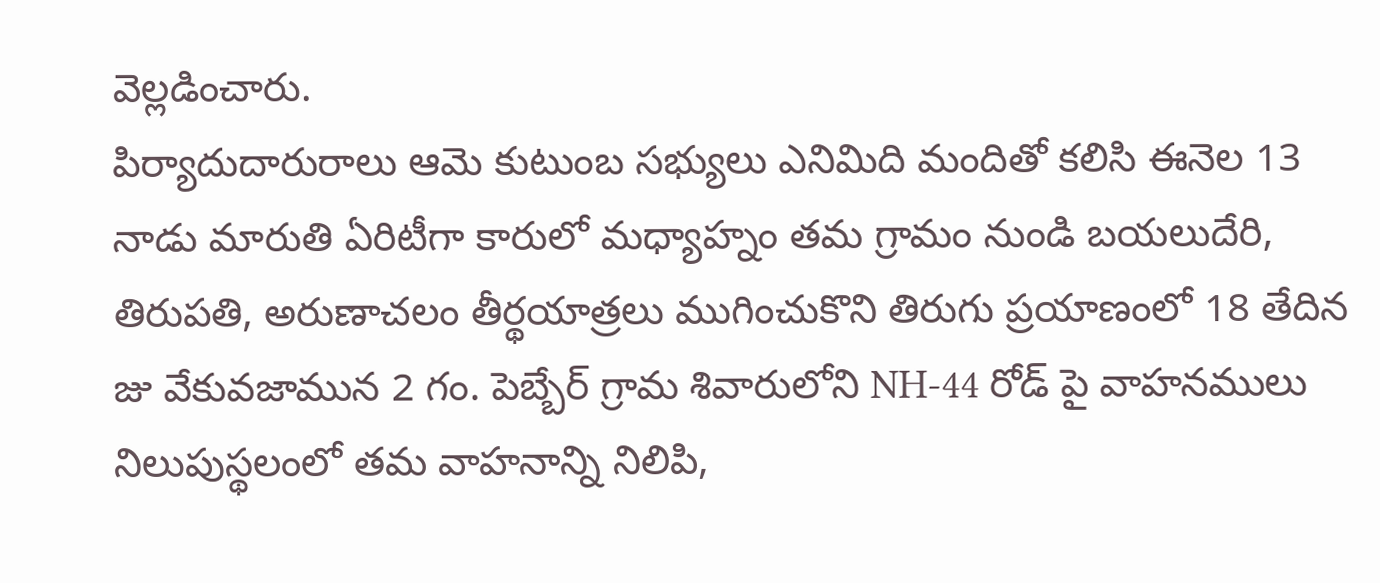వెల్లడించారు.
పిర్యాదుదారురాలు ఆమె కుటుంబ సభ్యులు ఎనిమిది మందితో కలిసి ఈనెల 13 నాడు మారుతి ఏరిటీగా కారులో మధ్యాహ్నం తమ గ్రామం నుండి బయలుదేరి, తిరుపతి, అరుణాచలం తీర్థయాత్రలు ముగించుకొని తిరుగు ప్రయాణంలో 18 తేదిన జు వేకువజామున 2 గం. పెబ్బేర్ గ్రామ శివారులోని NH-44 రోడ్ పై వాహనములు నిలుపుస్థలంలో తమ వాహనాన్ని నిలిపి,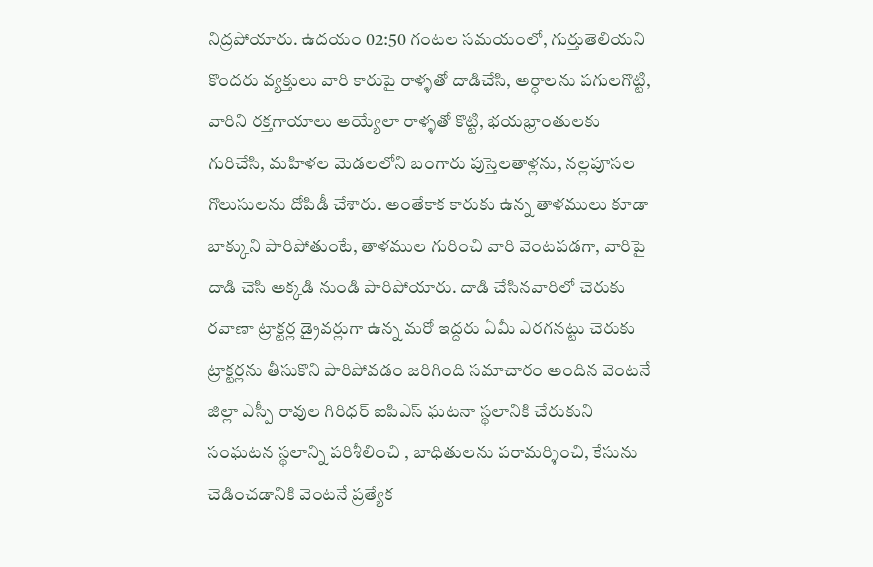నిద్రపోయారు. ఉదయం 02:50 గంటల సమయంలో, గుర్తుతెలియని కొందరు వ్యక్తులు వారి కారుపై రాళ్ళతో దాడిచేసి, అర్ధాలను పగులగొట్టి, వారిని రక్తగాయాలు అయ్యేలా రాళ్ళతో కొట్టి, భయభ్రాంతులకు గురిచేసి, మహిళల మెడలలోని బంగారు పుస్తెలతాళ్లను, నల్లపూసల గొలుసులను దోపిడీ చేశారు. అంతేకాక కారుకు ఉన్న తాళములు కూడా బాక్కుని పారిపోతుంటే, తాళముల గురించి వారి వెంటపడగా, వారిపై దాడి చెసి అక్కడి నుండి పారిపోయారు. దాడి చేసినవారిలో చెరుకు రవాణా ట్రాక్టర్ల డ్రైవర్లుగా ఉన్న మరో ఇద్దరు ఏమీ ఎరగనట్టు చెరుకు ట్రాక్టర్లను తీసుకొని పారిపోవడం జరిగింది సమాచారం అందిన వెంటనే జిల్లా ఎస్పీ రావుల గిరిధర్ ఐపిఎస్ ఘటనా స్థలానికి చేరుకుని సంఘటన స్థలాన్ని పరిశీలించి , బాధితులను పరామర్శించి, కేసును చెడించడానికి వెంటనే ప్రత్యేక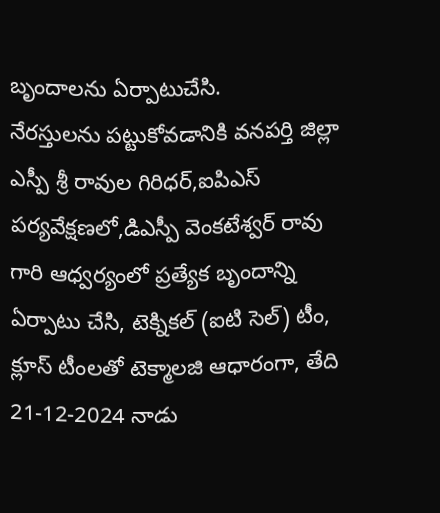బృందాలను ఏర్పాటుచేసి.
నేరస్తులను పట్టుకోవడానికి వనపర్తి జిల్లా ఎస్పీ శ్రీ రావుల గిరిధర్,ఐపిఎస్ పర్యవేక్షణలో,డిఎస్పీ వెంకటేశ్వర్ రావు గారి ఆధ్వర్యంలో ప్రత్యేక బృందాన్ని ఏర్పాటు చేసి, టెక్నికల్ (ఐటి సెల్) టీం, క్లూస్ టీంలతో టెక్మాలజి ఆధారంగా, తేది 21-12-2024 నాడు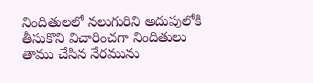నిందితులలో నలుగురిని అదుపులోకి తీసుకొని విచారించగా నిందితులు తాము చేసిన నేరమును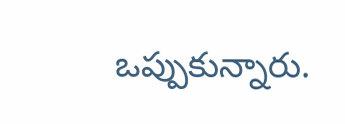ఒప్పుకున్నారు.